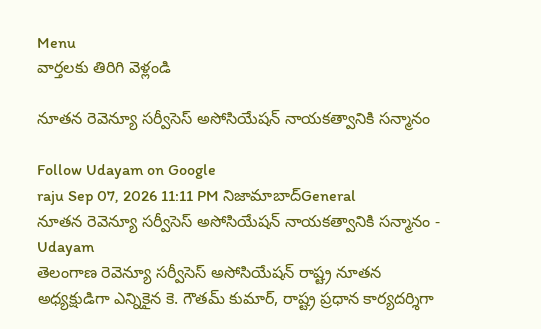Menu
వార్తలకు తిరిగి వెళ్లండి

నూతన రెవెన్యూ సర్వీసెస్ అసోసియేషన్ నాయకత్వానికి సన్మానం

Follow Udayam on Google
raju Sep 07, 2026 11:11 PM నిజామాబాద్General
నూతన రెవెన్యూ సర్వీసెస్ అసోసియేషన్ నాయకత్వానికి సన్మానం - Udayam
తెలంగాణ రెవెన్యూ సర్వీసెస్ అసోసియేషన్ రాష్ట్ర నూతన అధ్యక్షుడిగా ఎన్నికైన కె. గౌతమ్ కుమార్, రాష్ట్ర ప్రధాన కార్యదర్శిగా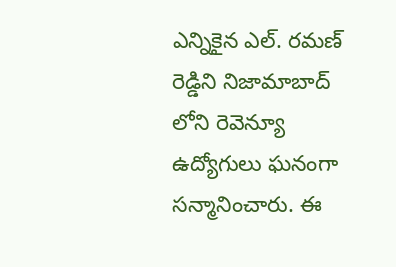ఎన్నికైన ఎల్. రమణ్ రెడ్డిని నిజామాబాద్ లోని రెవెన్యూ ఉద్యోగులు ఘనంగా సన్మానించారు. ఈ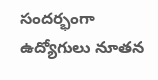సందర్భంగా ఉద్యోగులు నూతన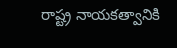రాష్ట్ర నాయకత్వానికి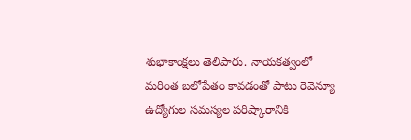శుభాకాంక్షలు తెలిపారు. నాయకత్వంలో మరింత బలోపేతం కావడంతో పాటు రెవెన్యూ ఉద్యోగుల సమస్యల పరిష్కారానికి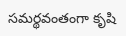సమర్థవంతంగా కృషి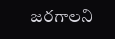జరగాలని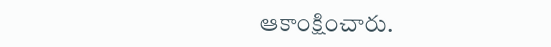ఆకాంక్షించారు.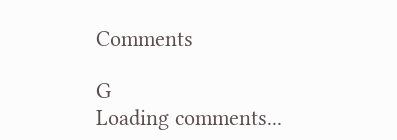Comments

G
Loading comments...